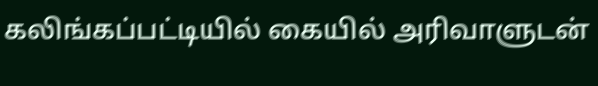கலிங்கப்பட்டியில் கையில் அரிவாளுடன்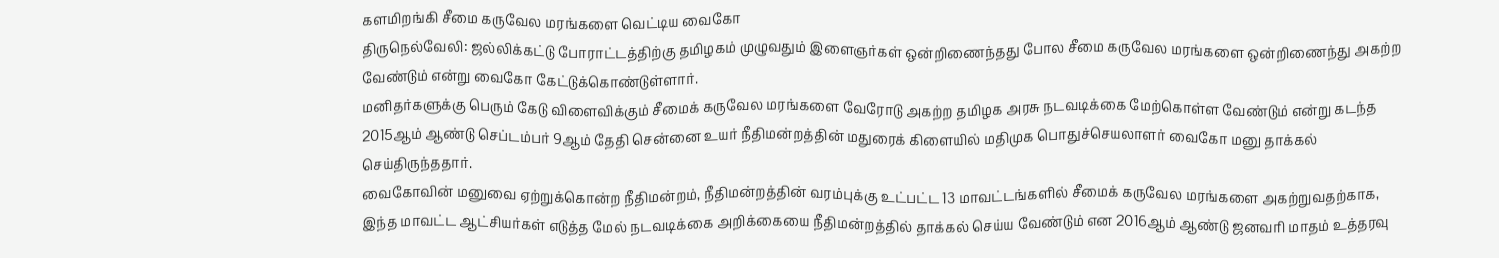களமிறங்கி சீமை கருவேல மரங்களை வெட்டிய வைகோ
திருநெல்வேலி: ஜல்லிக்கட்டு போராட்டத்திற்கு தமிழகம் முழுவதும் இளைஞர்கள் ஒன்றிணைந்தது போல சீமை கருவேல மரங்களை ஒன்றிணைந்து அகற்ற வேண்டும் என்று வைகோ கேட்டுக்கொண்டுள்ளார்.
மனிதர்களுக்கு பெரும் கேடு விளைவிக்கும் சீமைக் கருவேல மரங்களை வேரோடு அகற்ற தமிழக அரசு நடவடிக்கை மேற்கொள்ள வேண்டும் என்று கடந்த 2015ஆம் ஆண்டு செப்டம்பர் 9ஆம் தேதி சென்னை உயர் நீதிமன்றத்தின் மதுரைக் கிளையில் மதிமுக பொதுச்செயலாளர் வைகோ மனு தாக்கல் செய்திருந்ததார்.
வைகோவின் மனுவை ஏற்றுக்கொன்ற நீதிமன்றம், நீதிமன்றத்தின் வரம்புக்கு உட்பட்ட 13 மாவட்டங்களில் சீமைக் கருவேல மரங்களை அகற்றுவதற்காக, இந்த மாவட்ட ஆட்சியர்கள் எடுத்த மேல் நடவடிக்கை அறிக்கையை நீதிமன்றத்தில் தாக்கல் செய்ய வேண்டும் என 2016ஆம் ஆண்டு ஜனவரி மாதம் உத்தரவு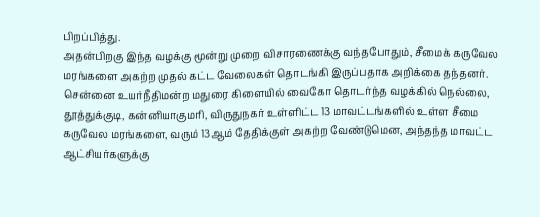பிறப்பித்து.
அதன்பிறகு இந்த வழக்கு மூன்று முறை விசாரணைக்கு வந்தபோதும், சீமைக் கருவேல மரங்களை அகற்ற முதல் கட்ட வேலைகள் தொடங்கி இருப்பதாக அறிக்கை தந்தனர்.
சென்னை உயர்நீதிமன்ற மதுரை கிளையில் வைகோ தொடர்ந்த வழக்கில் நெல்லை, தூத்துக்குடி, கன்னியாகுமரி, விருதுநகர் உள்ளிட்ட 13 மாவட்டங்களில் உள்ள சீமை கருவேல மரங்களை, வரும் 13ஆம் தேதிக்குள் அகற்ற வேண்டுமென, அந்தந்த மாவட்ட ஆட்சியர்களுக்கு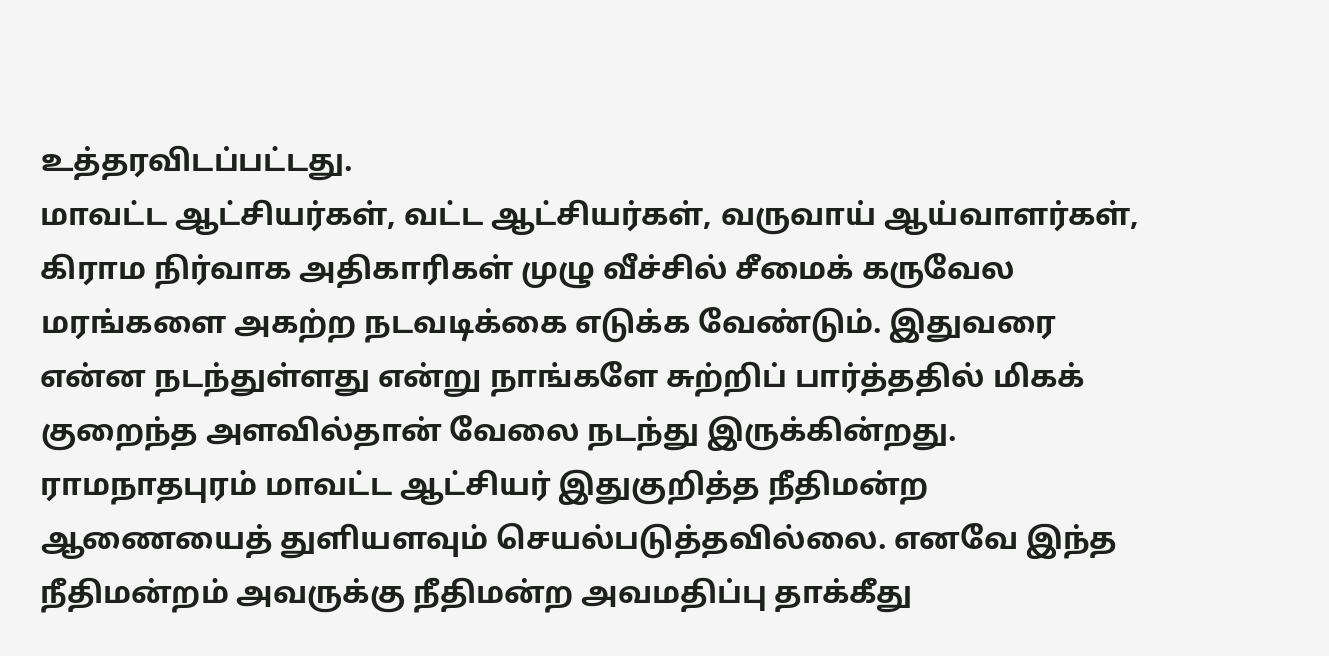உத்தரவிடப்பட்டது.
மாவட்ட ஆட்சியர்கள், வட்ட ஆட்சியர்கள், வருவாய் ஆய்வாளர்கள், கிராம நிர்வாக அதிகாரிகள் முழு வீச்சில் சீமைக் கருவேல மரங்களை அகற்ற நடவடிக்கை எடுக்க வேண்டும். இதுவரை என்ன நடந்துள்ளது என்று நாங்களே சுற்றிப் பார்த்ததில் மிகக் குறைந்த அளவில்தான் வேலை நடந்து இருக்கின்றது. ராமநாதபுரம் மாவட்ட ஆட்சியர் இதுகுறித்த நீதிமன்ற ஆணையைத் துளியளவும் செயல்படுத்தவில்லை. எனவே இந்த நீதிமன்றம் அவருக்கு நீதிமன்ற அவமதிப்பு தாக்கீது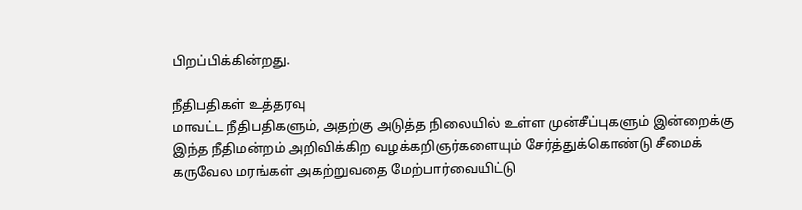பிறப்பிக்கின்றது.

நீதிபதிகள் உத்தரவு
மாவட்ட நீதிபதிகளும், அதற்கு அடுத்த நிலையில் உள்ள முன்சீப்புகளும் இன்றைக்கு இந்த நீதிமன்றம் அறிவிக்கிற வழக்கறிஞர்களையும் சேர்த்துக்கொண்டு சீமைக் கருவேல மரங்கள் அகற்றுவதை மேற்பார்வையிட்டு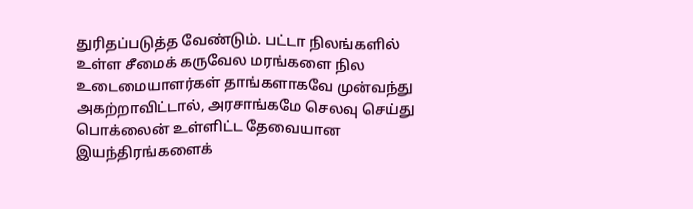துரிதப்படுத்த வேண்டும். பட்டா நிலங்களில் உள்ள சீமைக் கருவேல மரங்களை நில உடைமையாளர்கள் தாங்களாகவே முன்வந்து அகற்றாவிட்டால், அரசாங்கமே செலவு செய்து பொக்லைன் உள்ளிட்ட தேவையான இயந்திரங்களைக்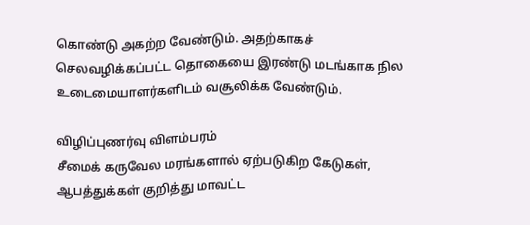கொண்டு அகற்ற வேண்டும். அதற்காகச் செலவழிக்கப்பட்ட தொகையை இரண்டு மடங்காக நில உடைமையாளர்களிடம் வசூலிக்க வேண்டும்.

விழிப்புணர்வு விளம்பரம்
சீமைக் கருவேல மரங்களால் ஏற்படுகிற கேடுகள், ஆபத்துக்கள் குறித்து மாவட்ட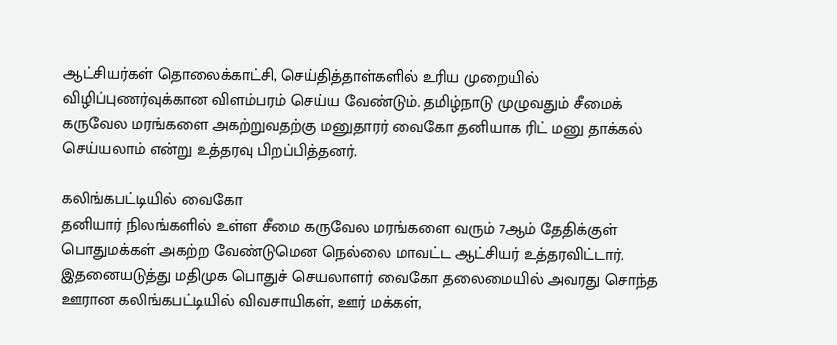ஆட்சியர்கள் தொலைக்காட்சி, செய்தித்தாள்களில் உரிய முறையில் விழிப்புணர்வுக்கான விளம்பரம் செய்ய வேண்டும். தமிழ்நாடு முழுவதும் சீமைக் கருவேல மரங்களை அகற்றுவதற்கு மனுதாரர் வைகோ தனியாக ரிட் மனு தாக்கல் செய்யலாம் என்று உத்தரவு பிறப்பித்தனர்.

கலிங்கபட்டியில் வைகோ
தனியார் நிலங்களில் உள்ள சீமை கருவேல மரங்களை வரும் 7ஆம் தேதிக்குள் பொதுமக்கள் அகற்ற வேண்டுமென நெல்லை மாவட்ட ஆட்சியர் உத்தரவிட்டார். இதனையடுத்து மதிமுக பொதுச் செயலாளர் வைகோ தலைமையில் அவரது சொந்த ஊரான கலிங்கபட்டியில் விவசாயிகள், ஊர் மக்கள்,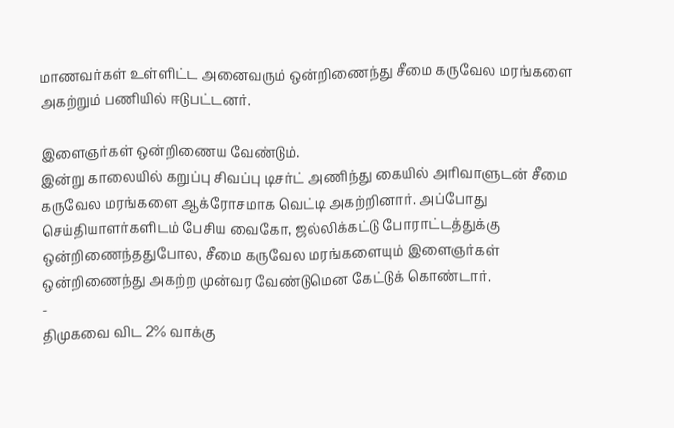மாணவர்கள் உள்ளிட்ட அனைவரும் ஒன்றிணைந்து சீமை கருவேல மரங்களை அகற்றும் பணியில் ஈடுபட்டனர்.

இளைஞர்கள் ஒன்றிணைய வேண்டும்.
இன்று காலையில் கறுப்பு சிவப்பு டிசர்ட் அணிந்து கையில் அரிவாளுடன் சீமை கருவேல மரங்களை ஆக்ரோசமாக வெட்டி அகற்றினார். அப்போது செய்தியாளர்களிடம் பேசிய வைகோ, ஜல்லிக்கட்டு போராட்டத்துக்கு ஒன்றிணைந்ததுபோல, சீமை கருவேல மரங்களையும் இளைஞர்கள் ஒன்றிணைந்து அகற்ற முன்வர வேண்டுமென கேட்டுக் கொண்டார்.
-
திமுகவை விட 2% வாக்கு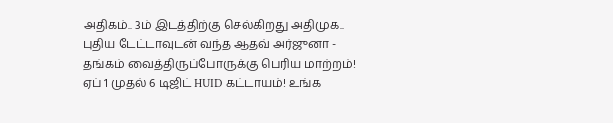அதிகம்.. 3ம் இடத்திற்கு செல்கிறது அதிமுக.. புதிய டேட்டாவுடன் வந்த ஆதவ் அர்ஜுனா -
தங்கம் வைத்திருப்போருக்கு பெரிய மாற்றம்! ஏப் 1 முதல் 6 டிஜிட் HUID கட்டாயம்! உங்க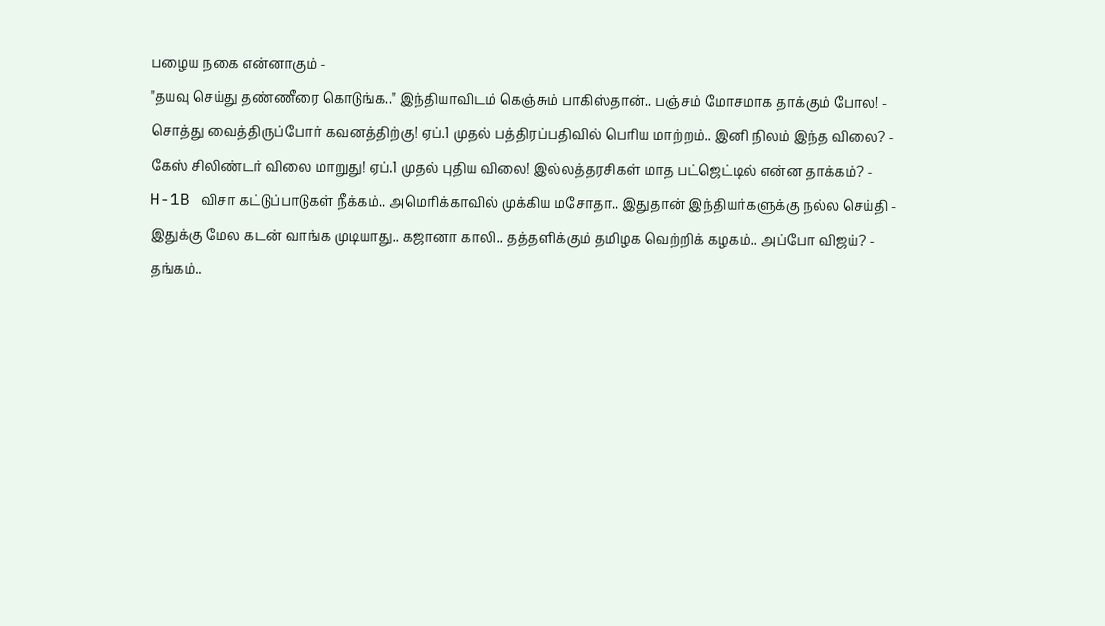பழைய நகை என்னாகும் -
"தயவு செய்து தண்ணீரை கொடுங்க.." இந்தியாவிடம் கெஞ்சும் பாகிஸ்தான்.. பஞ்சம் மோசமாக தாக்கும் போல! -
சொத்து வைத்திருப்போர் கவனத்திற்கு! ஏப்.1 முதல் பத்திரப்பதிவில் பெரிய மாற்றம்.. இனி நிலம் இந்த விலை? -
கேஸ் சிலிண்டர் விலை மாறுது! ஏப்.1 முதல் புதிய விலை! இல்லத்தரசிகள் மாத பட்ஜெட்டில் என்ன தாக்கம்? -
H-1B விசா கட்டுப்பாடுகள் நீக்கம்.. அமெரிக்காவில் முக்கிய மசோதா.. இதுதான் இந்தியர்களுக்கு நல்ல செய்தி -
இதுக்கு மேல கடன் வாங்க முடியாது.. கஜானா காலி.. தத்தளிக்கும் தமிழக வெற்றிக் கழகம்.. அப்போ விஜய்? -
தங்கம்..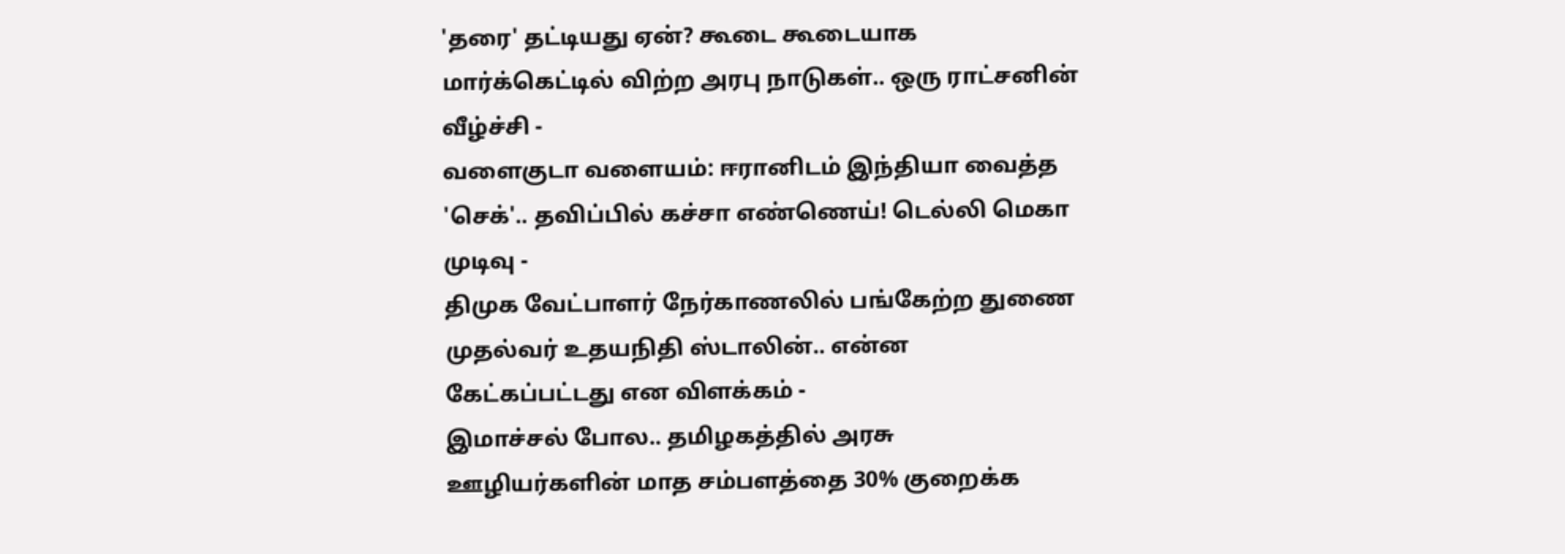'தரை' தட்டியது ஏன்? கூடை கூடையாக மார்க்கெட்டில் விற்ற அரபு நாடுகள்.. ஒரு ராட்சனின் வீழ்ச்சி -
வளைகுடா வளையம்: ஈரானிடம் இந்தியா வைத்த 'செக்'.. தவிப்பில் கச்சா எண்ணெய்! டெல்லி மெகா முடிவு -
திமுக வேட்பாளர் நேர்காணலில் பங்கேற்ற துணை முதல்வர் உதயநிதி ஸ்டாலின்.. என்ன கேட்கப்பட்டது என விளக்கம் -
இமாச்சல் போல.. தமிழகத்தில் அரசு ஊழியர்களின் மாத சம்பளத்தை 30% குறைக்க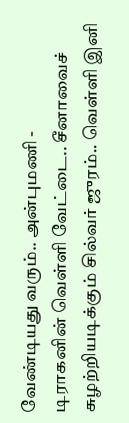வேண்டியது வரும்.. அன்புமணி -
டிராகனின் வெள்ளி வேட்டை.. சீனாவைச் சுழற்றியடிக்கும் சில்வர் ஜுரம்.. வெள்ளி இனி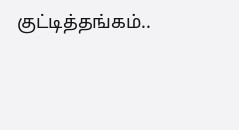குட்டித்தங்கம்..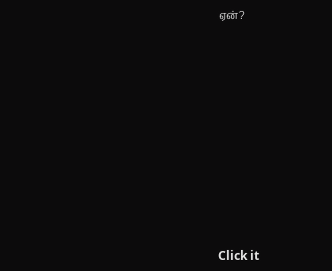ஏன்?












Click it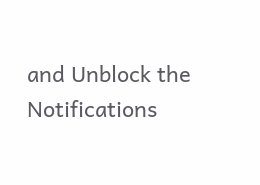and Unblock the Notifications